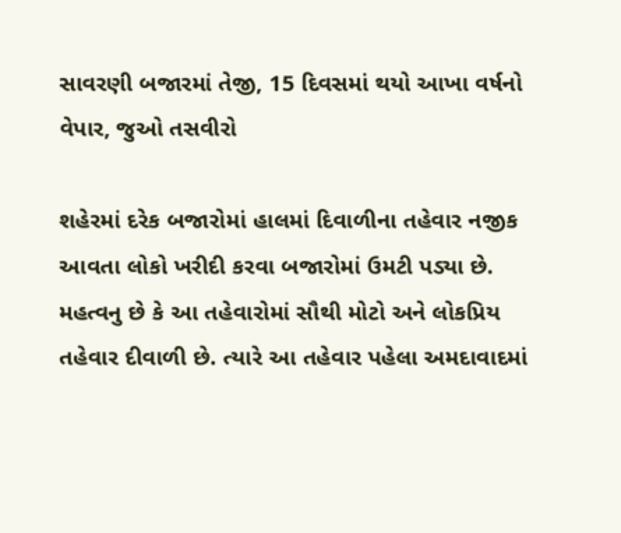સાવરણી બજારમાં તેજી, 15 દિવસમાં થયો આખા વર્ષનો વેપાર, જુઓ તસવીરો

શહેરમાં દરેક બજારોમાં હાલમાં દિવાળીના તહેવાર નજીક આવતા લોકો ખરીદી કરવા બજારોમાં ઉમટી પડ્યા છે. મહત્વનુ છે કે આ તહેવારોમાં સૌથી મોટો અને લોકપ્રિય તહેવાર દીવાળી છે. ત્યારે આ તહેવાર પહેલા અમદાવાદમાં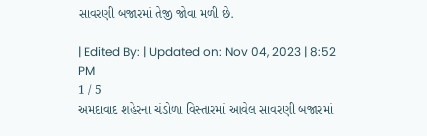સાવરણી બજારમાં તેજી જોવા મળી છે.

| Edited By: | Updated on: Nov 04, 2023 | 8:52 PM
1 / 5
અમદાવાદ શહેરના ચંડોળા વિસ્તારમાં આવેલ સાવરણી બજારમાં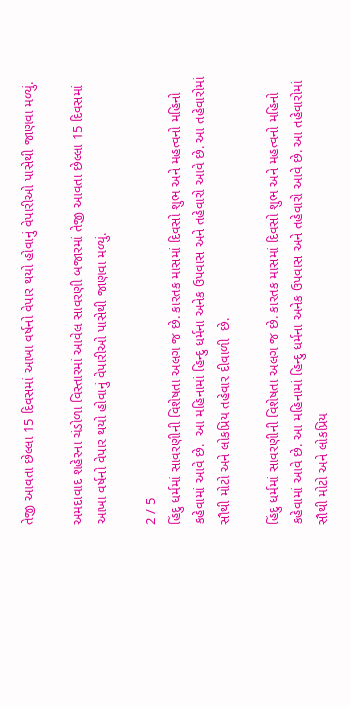તેજી આવતા છેલ્લા 15 દિવસમાં આખા વર્ષનો વેપાર થયો હોવાનું વેપારીઓ પાસેથી જાણવા મળ્યું.

અમદાવાદ શહેરના ચંડોળા વિસ્તારમાં આવેલ સાવરણી બજારમાં તેજી આવતા છેલ્લા 15 દિવસમાં આખા વર્ષનો વેપાર થયો હોવાનું વેપારીઓ પાસેથી જાણવા મળ્યું.

2 / 5
હિંદુ ધર્મમાં સાવરણીની વિશેષતા અલગ જ છે. કારતક માસમાં દિવસો શુભ અને મહત્વનો મહિનો કહેવામાં આવે છે.  આ મહિનામાં હિન્દુ ધર્મના અનેક ઉપવાસ અને તહેવારો આવે છે. આ તહેવારોમાં સૌથી મોટો અને લોકપ્રિય તહેવાર દીવાળી  છે.

હિંદુ ધર્મમાં સાવરણીની વિશેષતા અલગ જ છે. કારતક માસમાં દિવસો શુભ અને મહત્વનો મહિનો કહેવામાં આવે છે. આ મહિનામાં હિન્દુ ધર્મના અનેક ઉપવાસ અને તહેવારો આવે છે. આ તહેવારોમાં સૌથી મોટો અને લોકપ્રિય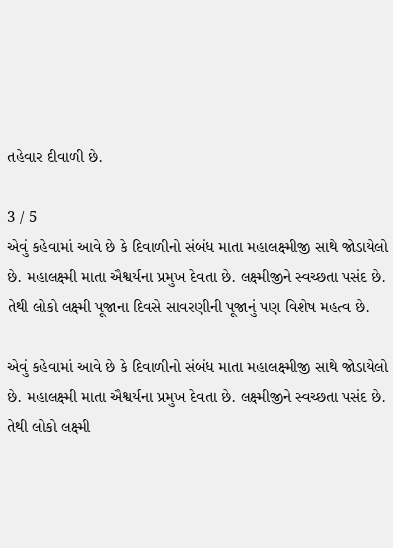તહેવાર દીવાળી છે.

3 / 5
એવું કહેવામાં આવે છે કે દિવાળીનો સંબંધ માતા મહાલક્ષ્મીજી સાથે જોડાયેલો  છે. મહાલક્ષ્મી માતા ઐશ્વર્યના પ્રમુખ દેવતા છે. લક્ષ્મીજીને સ્વચ્છતા પસંદ છે. તેથી લોકો લક્ષ્મી પૂજાના દિવસે સાવરણીની પૂજાનું પણ વિશેષ મહત્વ છે.

એવું કહેવામાં આવે છે કે દિવાળીનો સંબંધ માતા મહાલક્ષ્મીજી સાથે જોડાયેલો છે. મહાલક્ષ્મી માતા ઐશ્વર્યના પ્રમુખ દેવતા છે. લક્ષ્મીજીને સ્વચ્છતા પસંદ છે. તેથી લોકો લક્ષ્મી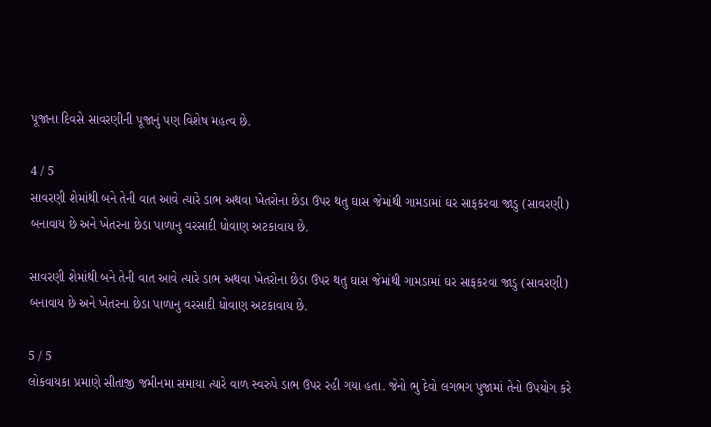પૂજાના દિવસે સાવરણીની પૂજાનું પણ વિશેષ મહત્વ છે.

4 / 5
સાવરણી શેમાંથી બને તેની વાત આવે ત્યારે ડાભ અથવા ખેતરોના છેડા ઉપર થતુ ઘાસ જેમાંથી ગામડામાં ઘર સાફકરવા જાડુ (સાવરણી) બનાવાય છે અને ખેતરના છેડા પાળાનુ વરસાદી ધોવાણ અટકાવાય છે.

સાવરણી શેમાંથી બને તેની વાત આવે ત્યારે ડાભ અથવા ખેતરોના છેડા ઉપર થતુ ઘાસ જેમાંથી ગામડામાં ઘર સાફકરવા જાડુ (સાવરણી) બનાવાય છે અને ખેતરના છેડા પાળાનુ વરસાદી ધોવાણ અટકાવાય છે.

5 / 5
લોકવાયકા પ્રમાણે સીતાજી જમીનમા સમાયા ત્યારે વાળ સ્વરુપે ડાભ ઉપર રહી ગયા હતા. જેનો ભુ દેવો લગભગ પુજામાં તેનો ઉપયોગ કરે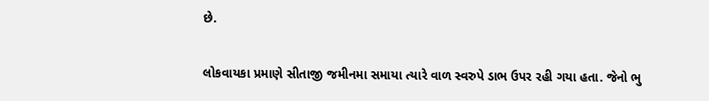છે.

લોકવાયકા પ્રમાણે સીતાજી જમીનમા સમાયા ત્યારે વાળ સ્વરુપે ડાભ ઉપર રહી ગયા હતા. જેનો ભુ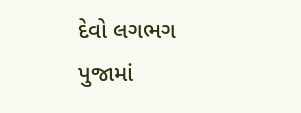દેવો લગભગ પુજામાં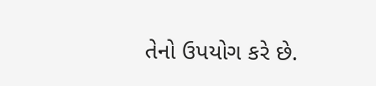તેનો ઉપયોગ કરે છે.